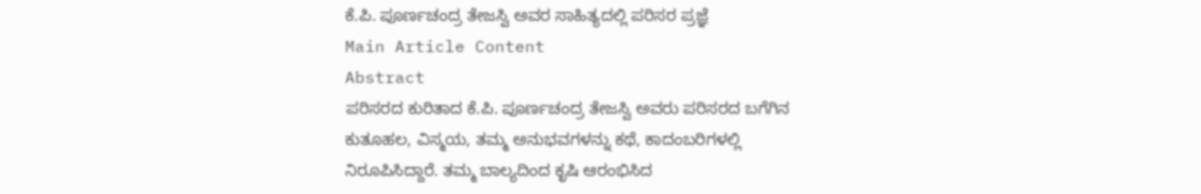ಕೆ.ಪಿ. ಪೂರ್ಣಚಂದ್ರ ತೇಜಸ್ವಿ ಅವರ ಸಾಹಿತ್ಯದಲ್ಲಿ ಪರಿಸರ ಪ್ರಜ್ಞೆ
Main Article Content
Abstract
ಪರಿಸರದ ಕುರಿತಾದ ಕೆ.ಪಿ. ಪೂರ್ಣಚಂದ್ರ ತೇಜಸ್ವಿ ಅವರು ಪರಿಸರದ ಬಗೆಗಿನ ಕುತೂಹಲ, ವಿಸ್ಮಯ, ತಮ್ಮ ಅನುಭವಗಳನ್ನು ಕಥೆ, ಕಾದಂಬರಿಗಳಲ್ಲಿ ನಿರೂಪಿಸಿದ್ದಾರೆ. ತಮ್ಮ ಬಾಲ್ಯದಿಂದ ಕೃಷಿ ಆರಂಭಿಸಿದ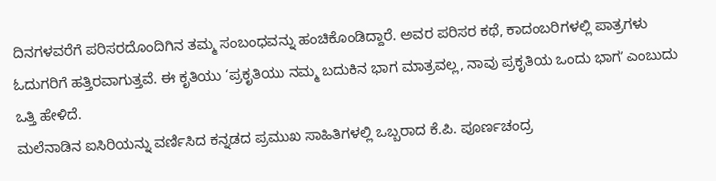ದಿನಗಳವರೆಗೆ ಪರಿಸರದೊಂದಿಗಿನ ತಮ್ಮ ಸಂಬಂಧವನ್ನು ಹಂಚಿಕೊಂಡಿದ್ದಾರೆ. ಅವರ ಪರಿಸರ ಕಥೆ, ಕಾದಂಬರಿಗಳಲ್ಲಿ ಪಾತ್ರಗಳು ಓದುಗರಿಗೆ ಹತ್ತಿರವಾಗುತ್ತವೆ. ಈ ಕೃತಿಯು ‘ಪ್ರಕೃತಿಯು ನಮ್ಮ ಬದುಕಿನ ಭಾಗ ಮಾತ್ರವಲ್ಲ, ನಾವು ಪ್ರಕೃತಿಯ ಒಂದು ಭಾಗʼ ಎಂಬುದು ಒತ್ತಿ ಹೇಳಿದೆ.
ಮಲೆನಾಡಿನ ಐಸಿರಿಯನ್ನು ವರ್ಣಿಸಿದ ಕನ್ನಡದ ಪ್ರಮುಖ ಸಾಹಿತಿಗಳಲ್ಲಿ ಒಬ್ಬರಾದ ಕೆ.ಪಿ. ಪೂರ್ಣಚಂದ್ರ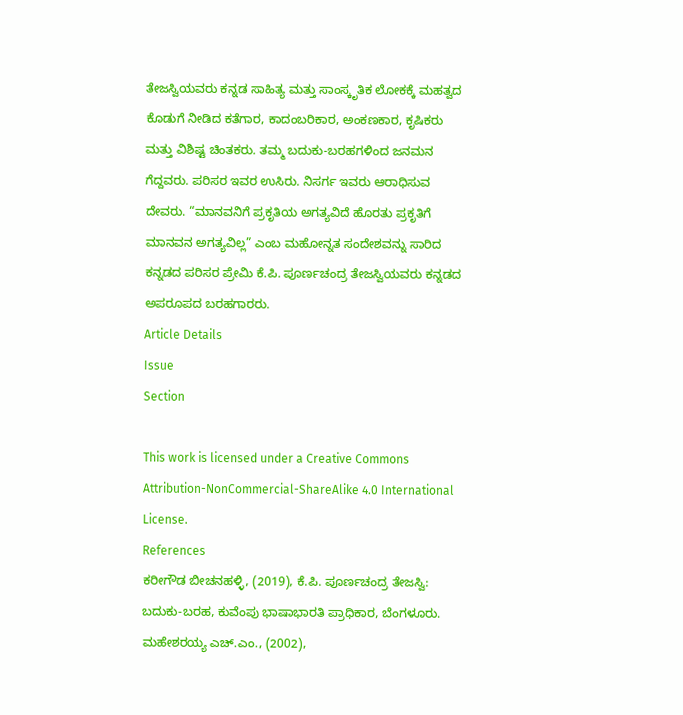ತೇಜಸ್ವಿಯವರು ಕನ್ನಡ ಸಾಹಿತ್ಯ ಮತ್ತು ಸಾಂಸ್ಕೃತಿಕ ಲೋಕಕ್ಕೆ ಮಹತ್ವದ ಕೊಡುಗೆ ನೀಡಿದ ಕತೆಗಾರ, ಕಾದಂಬರಿಕಾರ, ಅಂಕಣಕಾರ, ಕೃಷಿಕರು ಮತ್ತು ವಿಶಿಷ್ಟ ಚಿಂತಕರು. ತಮ್ಮ ಬದುಕು-ಬರಹಗಳಿಂದ ಜನಮನ ಗೆದ್ದವರು. ಪರಿಸರ ಇವರ ಉಸಿರು. ನಿಸರ್ಗ ಇವರು ಆರಾಧಿಸುವ ದೇವರು. “ಮಾನವನಿಗೆ ಪ್ರಕೃತಿಯ ಅಗತ್ಯವಿದೆ ಹೊರತು ಪ್ರಕೃತಿಗೆ ಮಾನವನ ಅಗತ್ಯವಿಲ್ಲ” ಎಂಬ ಮಹೋನ್ನತ ಸಂದೇಶವನ್ನು ಸಾರಿದ ಕನ್ನಡದ ಪರಿಸರ ಪ್ರೇಮಿ ಕೆ.ಪಿ. ಪೂರ್ಣಚಂದ್ರ ತೇಜಸ್ವಿಯವರು ಕನ್ನಡದ ಅಪರೂಪದ ಬರಹಗಾರರು.
Article Details
Issue
Section

This work is licensed under a Creative Commons Attribution-NonCommercial-ShareAlike 4.0 International License.
References
ಕರೀಗೌಡ ಬೀಚನಹಳ್ಳಿ, (2019), ಕೆ.ಪಿ. ಪೂರ್ಣಚಂದ್ರ ತೇಜಸ್ವಿ: ಬದುಕು-ಬರಹ, ಕುವೆಂಪು ಭಾಷಾಭಾರತಿ ಪ್ರಾಧಿಕಾರ, ಬೆಂಗಳೂರು.
ಮಹೇಶರಯ್ಯ ಎಚ್.ಎಂ., (2002),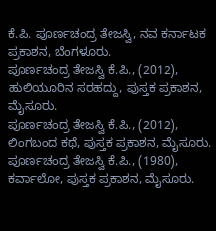ಕೆ.ಪಿ. ಪೂರ್ಣಚಂದ್ರ ತೇಜಸ್ವಿ, ನವ ಕರ್ನಾಟಕ ಪ್ರಕಾಶನ, ಬೆಂಗಳೂರು.
ಪೂರ್ಣಚಂದ್ರ ತೇಜಸ್ವಿ ಕೆ.ಪಿ., (2012), ಹುಲಿಯೂರಿನ ಸರಹದ್ದು, ಪುಸ್ತಕ ಪ್ರಕಾಶನ, ಮೈಸೂರು.
ಪೂರ್ಣಚಂದ್ರ ತೇಜಸ್ವಿ ಕೆ.ಪಿ., (2012), ಲಿಂಗಬಂದ ಕಥೆ, ಪುಸ್ತಕ ಪ್ರಕಾಶನ, ಮೈಸೂರು.
ಪೂರ್ಣಚಂದ್ರ ತೇಜಸ್ವಿ ಕೆ.ಪಿ., (1980), ಕರ್ವಾಲೋ, ಪುಸ್ತಕ ಪ್ರಕಾಶನ, ಮೈಸೂರು.